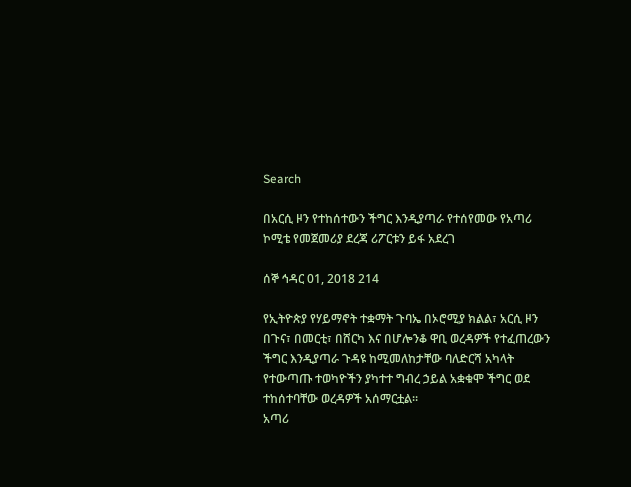Search

በአርሲ ዞን የተከሰተውን ችግር እንዲያጣራ የተሰየመው የአጣሪ ኮሚቴ የመጀመሪያ ደረጃ ሪፖርቱን ይፋ አደረገ

ሰኞ ኅዳር 01, 2018 214

የኢትዮጵያ የሃይማኖት ተቋማት ጉባኤ በኦሮሚያ ክልል፣ አርሲ ዞን በጉና፣ በመርቲ፣ በሸርካ እና በሆሎንቆ ዋቢ ወረዳዎች የተፈጠረውን ችግር እንዲያጣራ ጉዳዩ ከሚመለከታቸው ባለድርሻ አካላት የተውጣጡ ተወካዮችን ያካተተ ግብረ ኃይል አቋቁሞ ችግር ወደ ተከሰተባቸው ወረዳዎች አሰማርቷል።
አጣሪ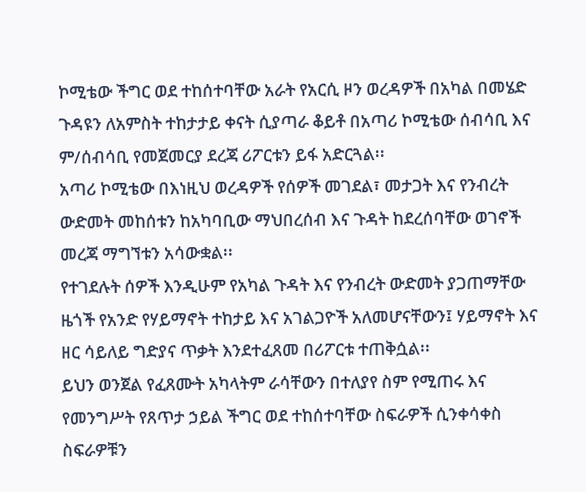ኮሚቴው ችግር ወደ ተከሰተባቸው አራት የአርሲ ዞን ወረዳዎች በአካል በመሄድ ጉዳዩን ለአምስት ተከታታይ ቀናት ሲያጣራ ቆይቶ በአጣሪ ኮሚቴው ሰብሳቢ እና ም/ሰብሳቢ የመጀመርያ ደረጃ ሪፖርቱን ይፋ አድርጓል፡፡
አጣሪ ኮሚቴው በእነዚህ ወረዳዎች የሰዎች መገደል፣ መታጋት እና የንብረት ውድመት መከሰቱን ከአካባቢው ማህበረሰብ እና ጉዳት ከደረሰባቸው ወገኖች መረጃ ማግኘቱን አሳውቋል፡፡
የተገደሉት ሰዎች እንዲሁም የአካል ጉዳት እና የንብረት ውድመት ያጋጠማቸው ዜጎች የአንድ የሃይማኖት ተከታይ እና አገልጋዮች አለመሆናቸውን፤ ሃይማኖት እና ዘር ሳይለይ ግድያና ጥቃት እንደተፈጸመ በሪፖርቱ ተጠቅሷል፡፡
ይህን ወንጀል የፈጸሙት አካላትም ራሳቸውን በተለያየ ስም የሚጠሩ እና የመንግሥት የጸጥታ ኃይል ችግር ወደ ተከሰተባቸው ስፍራዎች ሲንቀሳቀስ ስፍራዎቹን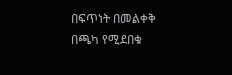በፍጥነት በመልቀቅ በጫካ የሚደበቁ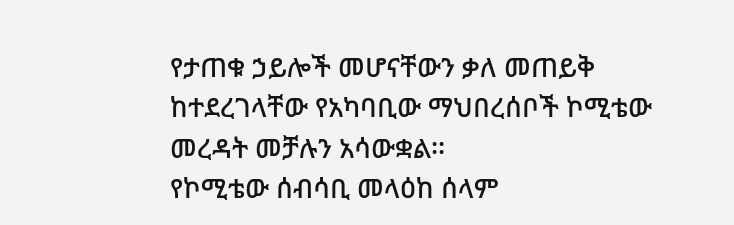የታጠቁ ኃይሎች መሆናቸውን ቃለ መጠይቅ ከተደረገላቸው የአካባቢው ማህበረሰቦች ኮሚቴው መረዳት መቻሉን አሳውቋል፡፡
የኮሚቴው ሰብሳቢ መላዕከ ሰላም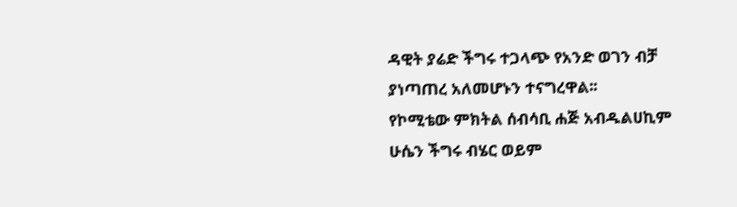ዳዊት ያሬድ ችግሩ ተጋላጭ የአንድ ወገን ብቻ ያነጣጠረ አለመሆኑን ተናግረዋል፡፡
የኮሚቴው ምክትል ሰብሳቢ ሐጅ አብዱልሀኪም ሁሴን ችግሩ ብሄር ወይም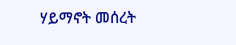ሃይማኖት መሰረት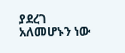ያደረገ አለመሆኑን ነው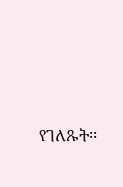የገለጹት፡፡